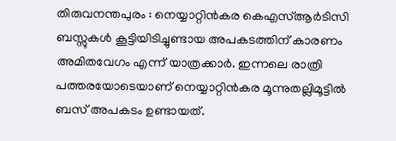തിരുവനന്തപുരം : നെയ്യാറ്റിൻകര കെഎസ്ആർടിസി ബസ്സുകൾ കൂട്ടിയിടിച്ചുണ്ടായ അപകടത്തിന് കാരണം അമിതവേഗം എന്ന് യാത്രക്കാർ. ഇന്നലെ രാത്രി പത്തരയോടെയാണ് നെയ്യാറ്റിൻകര മൂന്നുതല്ലിമൂട്ടിൽ ബസ് അപകടം ഉണ്ടായത്.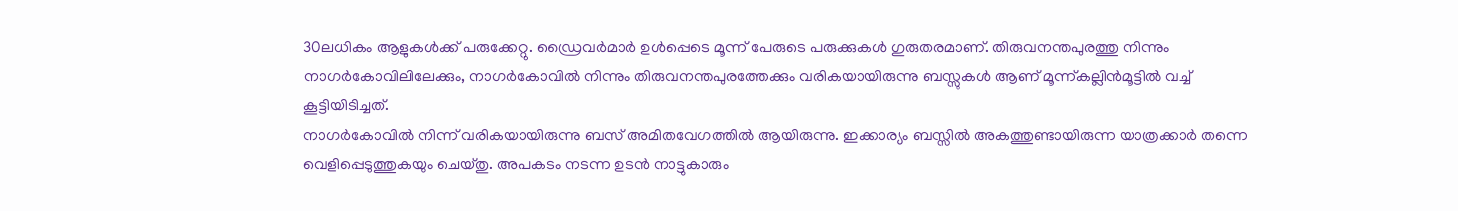30ലധികം ആളുകൾക്ക് പരുക്കേറ്റു. ഡ്രൈവർമാർ ഉൾപ്പെടെ മൂന്ന് പേരുടെ പരുക്കുകൾ ഗുരുതരമാണ്. തിരുവനന്തപുരത്തു നിന്നും നാഗർകോവിലിലേക്കും, നാഗർകോവിൽ നിന്നും തിരുവനന്തപുരത്തേക്കും വരികയായിരുന്നു ബസ്സുകൾ ആണ് മൂന്ന്കല്ലിൻമൂട്ടിൽ വച്ച് കൂട്ടിയിടിച്ചത്.
നാഗർകോവിൽ നിന്ന് വരികയായിരുന്നു ബസ് അമിതവേഗത്തിൽ ആയിരുന്നു. ഇക്കാര്യം ബസ്സിൽ അകത്തുണ്ടായിരുന്ന യാത്രക്കാർ തന്നെ വെളിപ്പെടുത്തുകയും ചെയ്തു. അപകടം നടന്ന ഉടൻ നാട്ടുകാരും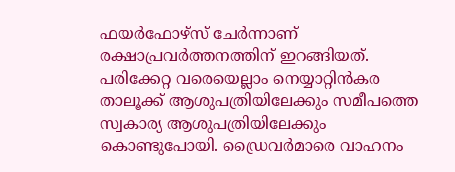ഫയർഫോഴ്സ് ചേർന്നാണ് രക്ഷാപ്രവർത്തനത്തിന് ഇറങ്ങിയത്. പരിക്കേറ്റ വരെയെല്ലാം നെയ്യാറ്റിൻകര താലൂക്ക് ആശുപത്രിയിലേക്കും സമീപത്തെ സ്വകാര്യ ആശുപത്രിയിലേക്കും കൊണ്ടുപോയി. ഡ്രൈവർമാരെ വാഹനം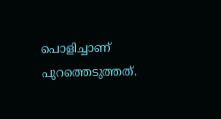പൊളിച്ചാണ് പുറത്തെടുത്തത്.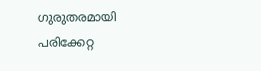ഗുരുതരമായി പരിക്കേറ്റ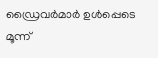ഡ്രൈവർമാർ ഉൾപ്പെടെ മൂന്ന്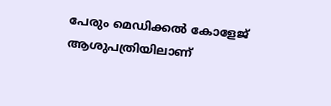പേരും മെഡിക്കൽ കോളേജ് ആശുപത്രിയിലാണ്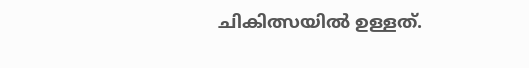ചികിത്സയിൽ ഉള്ളത്.